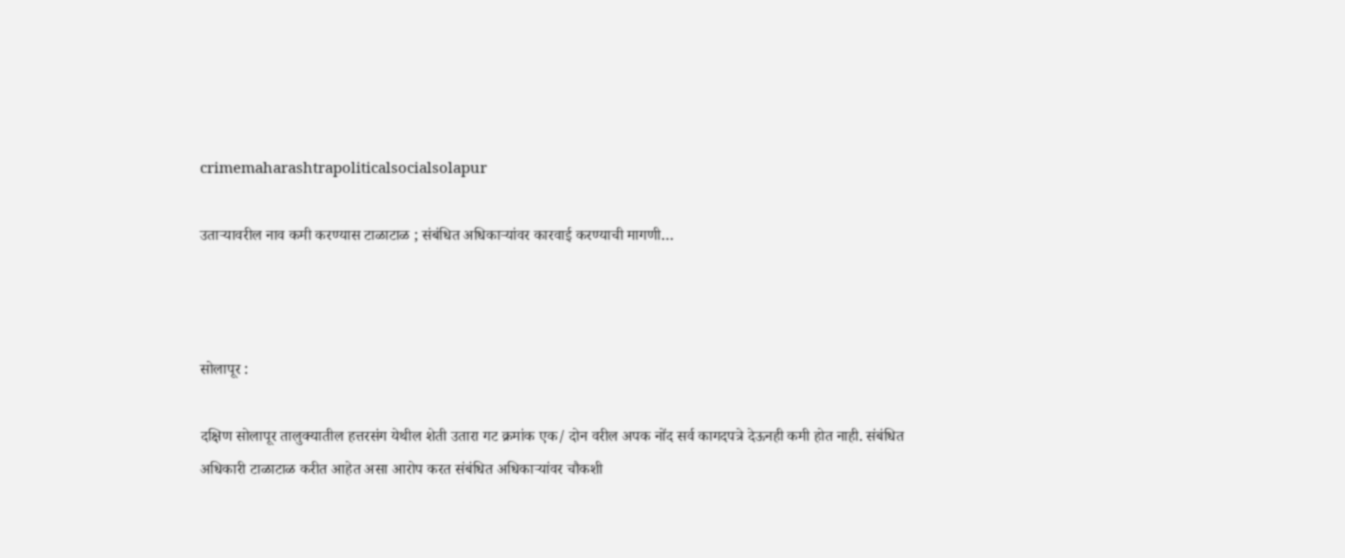crimemaharashtrapoliticalsocialsolapur

उताऱ्यावरील नाव कमी करण्यास टाळाटाळ ; संबंधित अधिकाऱ्यांवर कारवाई करण्याची मागणी…



सोलापूर :

दक्षिण सोलापूर तालुक्यातील हत्तरसंग येथील शेती उतारा गट क्रमांक एक/ दोन वरील अपक नोंद सर्व कागदपत्रे देऊनही कमी होत नाही. संबंधित अधिकारी टाळाटाळ करीत आहेत असा आरोप करत संबंधित अधिकाऱ्यांवर चौकशी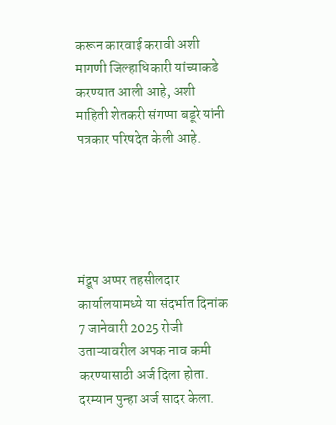करून कारवाई करावी अशी मागणी जिल्हाधिकारी यांच्याकडे करण्यात आली आहे, अशी माहिती शेतकरी संगप्पा बडूरे यांनी पत्रकार परिषदेत केली आहे.





मंद्रूप अप्पर तहसीलदार कार्यालयामध्ये या संदर्भात दिनांक 7 जानेवारी 2025 रोजी उताऱ्यावरील अपक नाव कमी करण्यासाठी अर्ज दिला होता. दरम्यान पुन्हा अर्ज सादर केला.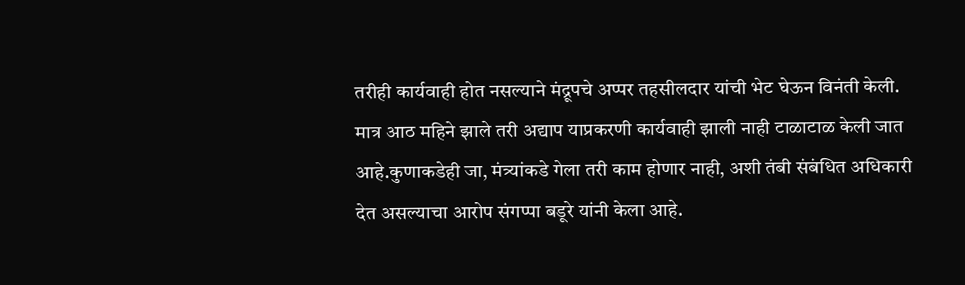तरीही कार्यवाही होत नसल्याने मंद्रूपचे अप्पर तहसीलदार यांची भेट घेऊन विनंती केली. मात्र आठ महिने झाले तरी अद्याप याप्रकरणी कार्यवाही झाली नाही टाळाटाळ केली जात आहे.कुणाकडेही जा, मंत्र्यांकडे गेला तरी काम होणार नाही, अशी तंबी संबंधित अधिकारी देत असल्याचा आरोप संगप्पा बडूरे यांनी केला आहे.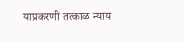याप्रकरणी तत्काळ न्याय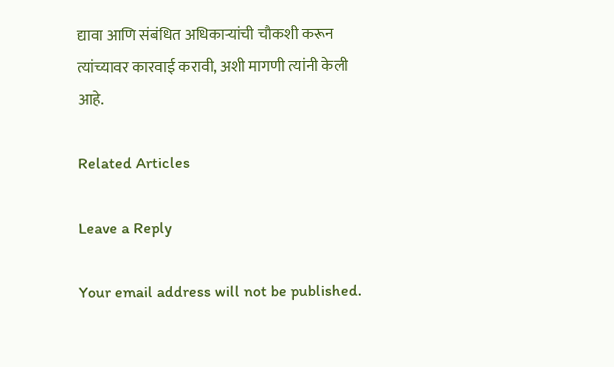द्यावा आणि संबंधित अधिकाऱ्यांची चौकशी करून त्यांच्यावर कारवाई करावी, अशी मागणी त्यांनी केली आहे.

Related Articles

Leave a Reply

Your email address will not be published.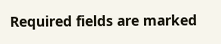Required fields are marked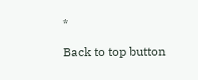*

Back to top button